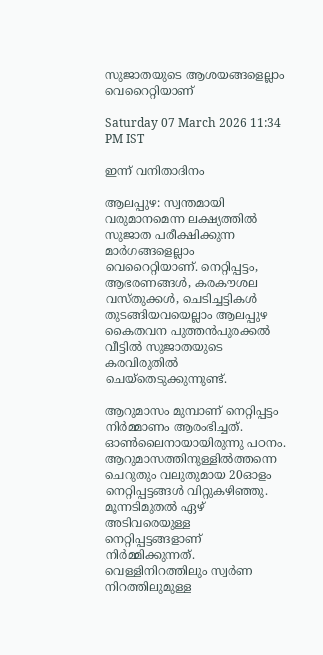സുജാതയുടെ ആശയങ്ങളെല്ലാം വെറൈറ്റിയാണ്

Saturday 07 March 2026 11:34 PM IST

ഇന്ന് വനിതാദിനം

ആലപ്പുഴ: സ്വന്തമായി വരുമാനമെന്ന ലക്ഷ്യത്തിൽ സുജാത പരീക്ഷിക്കുന്ന മാ‌ർഗങ്ങളെല്ലാം വെറൈറ്റിയാണ്. നെറ്റിപ്പട്ടം, ആഭരണങ്ങൾ, കരകൗശല വസ്തുക്കൾ, ചെടിച്ചട്ടികൾ തുടങ്ങിയവയെല്ലാം ആലപ്പുഴ കൈതവന പുത്തൻപുരക്കൽ വീട്ടിൽ സുജാതയുടെ കരവിരുതിൽ ചെയ്തെടുക്കുന്നുണ്ട്.

ആറുമാസം മുമ്പാണ് നെറ്റിപ്പട്ടം നിർമ്മാണം ആരംഭിച്ചത്. ഓൺലൈനായായിരുന്നു പഠനം. ആറുമാസത്തിനുള്ളിൽത്തന്നെ ചെറുതും വലുതുമായ 20ഓളം നെറ്റിപ്പട്ടങ്ങൾ വിറ്റുകഴിഞ്ഞു. മൂന്നടിമുതൽ ഏഴ് അടിവരെയുള്ള നെറ്റിപ്പട്ടങ്ങളാണ് നിർമ്മിക്കുന്നത്. വെള്ളിനിറത്തിലും സ്വർണ നിറത്തിലുമുള്ള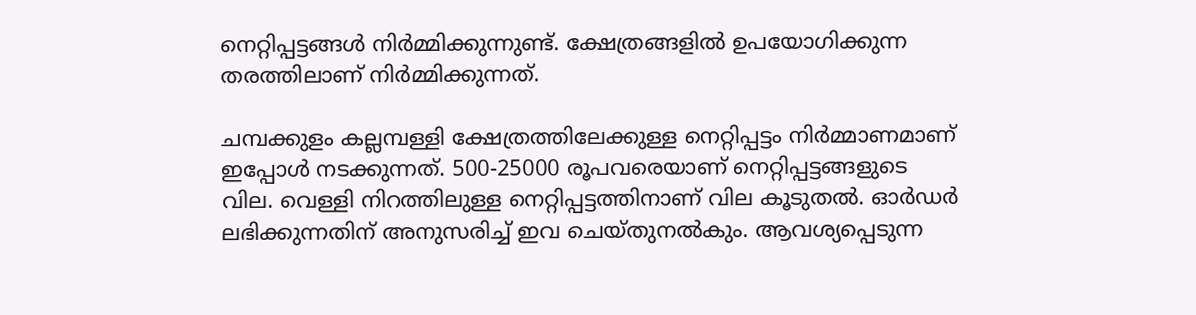നെറ്റിപ്പട്ടങ്ങൾ നിർമ്മിക്കുന്നുണ്ട്. ക്ഷേത്രങ്ങളിൽ ഉപയോഗിക്കുന്ന തരത്തിലാണ് നിർമ്മിക്കുന്നത്.

ചമ്പക്കുളം കല്ലമ്പള്ളി ക്ഷേത്രത്തിലേക്കുള്ള നെറ്റിപ്പട്ടം നിർമ്മാണമാണ് ഇപ്പോൾ നടക്കുന്നത്. 500-25000 രൂപവരെയാണ് നെറ്റിപ്പട്ടങ്ങളുടെ വില. വെള്ളി നിറത്തിലുള്ള നെറ്റിപ്പട്ടത്തിനാണ് വില കൂടുതൽ. ഓ‌ർഡർ ലഭിക്കുന്നതിന് അനുസരിച്ച് ഇവ ചെയ്തുനൽകും. ആവശ്യപ്പെടുന്ന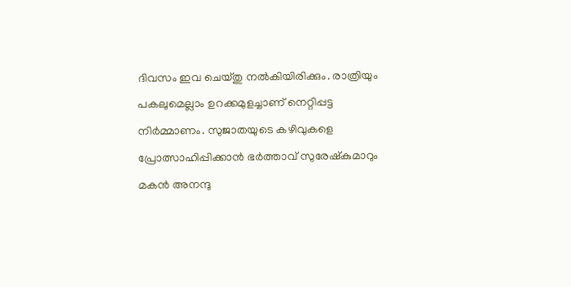ദിവസം ഇവ ചെയ്തു നൽകിയിരിക്കും. രാത്രിയും പകലുമെല്ലാം ഉറക്കമുളച്ചാണ് നെറ്റിപ്പട്ട നിർമ്മാണം. സുജാതയുടെ കഴിവുകളെ പ്രോത്സാഹിപ്പിക്കാൻ ഭർത്താവ് സുരേഷ്കുമാറും മകൻ അനന്ദു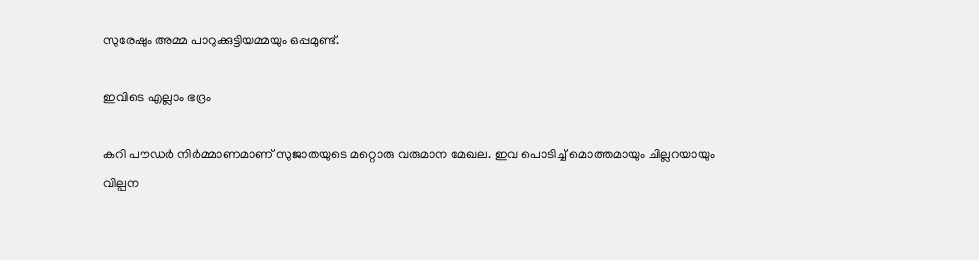സുരേഷും അമ്മ പാറുക്കുട്ടിയമ്മയും ഒപ്പമുണ്ട്.

ഇവിടെ എല്ലാം ഭദ്രം

കറി പൗഡർ നിർമ്മാണമാണ് സുജാതയുടെ മറ്റൊരു വരുമാന മേഖല. ഇവ പൊടിച്ച് മൊത്തമായും ചില്ലറയായും വില്പന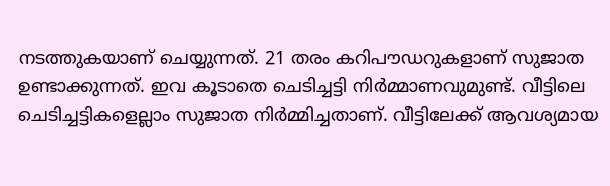നടത്തുകയാണ് ചെയ്യുന്നത്. 21 തരം കറിപൗഡറുകളാണ് സുജാത ഉണ്ടാക്കുന്നത്. ഇവ കൂടാതെ ചെടിച്ചട്ടി നിർമ്മാണവുമുണ്ട്. വീട്ടിലെ ചെടിച്ചട്ടികളെല്ലാം സുജാത നിർമ്മിച്ചതാണ്. വീട്ടിലേക്ക് ആവശ്യമായ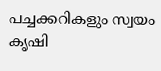പച്ചക്കറികളും സ്വയം കൃഷി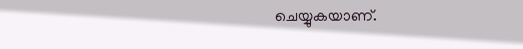ചെയ്യുകയാണ്.